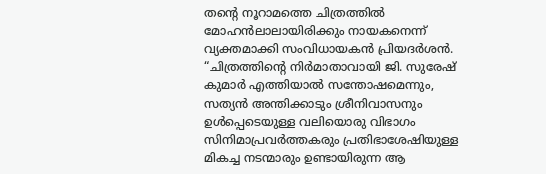തന്റെ നൂറാമത്തെ ചിത്രത്തിൽ മോഹൻലാലായിരിക്കും നായകനെന്ന് വ്യക്തമാക്കി സംവിധായകൻ പ്രിയദർശൻ. “ചിത്രത്തിൻ്റെ നിർമാതാവായി ജി. സുരേഷ് കുമാർ എത്തിയാൽ സന്തോഷമെന്നും, സത്യൻ അന്തിക്കാടും ശ്രീനിവാസനും ഉൾപ്പെടെയുള്ള വലിയൊരു വിഭാഗം സിനിമാപ്രവർത്തകരും പ്രതിഭാശേഷിയുള്ള മികച്ച നടന്മാരും ഉണ്ടായിരുന്ന ആ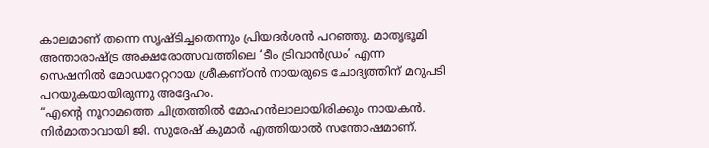കാലമാണ് തന്നെ സൃഷ്ടിച്ചതെന്നും പ്രിയദർശൻ പറഞ്ഞു. മാതൃഭൂമി അന്താരാഷ്ട്ര അക്ഷരോത്സവത്തിലെ ‘ടീം ട്രിവാൻഡ്രം’ എന്ന സെഷനിൽ മോഡറേറ്ററായ ശ്രീകണ്ഠൻ നായരുടെ ചോദ്യത്തിന് മറുപടി പറയുകയായിരുന്നു അദ്ദേഹം.
“എന്റെ നൂറാമത്തെ ചിത്രത്തിൽ മോഹൻലാലായിരിക്കും നായകൻ. നിർമാതാവായി ജി. സുരേഷ് കുമാർ എത്തിയാൽ സന്തോഷമാണ്.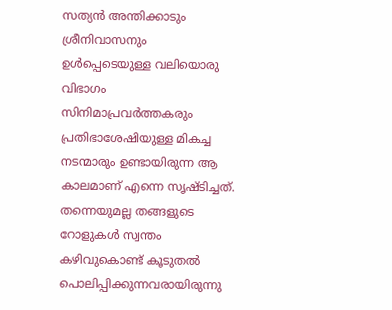സത്യൻ അന്തിക്കാടും ശ്രീനിവാസനും ഉൾപ്പെടെയുള്ള വലിയൊരു വിഭാഗം സിനിമാപ്രവർത്തകരും പ്രതിഭാശേഷിയുള്ള മികച്ച നടന്മാരും ഉണ്ടായിരുന്ന ആ കാലമാണ് എന്നെ സൃഷ്ടിച്ചത്. തന്നെയുമല്ല തങ്ങളുടെ റോളുകൾ സ്വന്തം കഴിവുകൊണ്ട് കൂടുതൽ പൊലിപ്പിക്കുന്നവരായിരുന്നു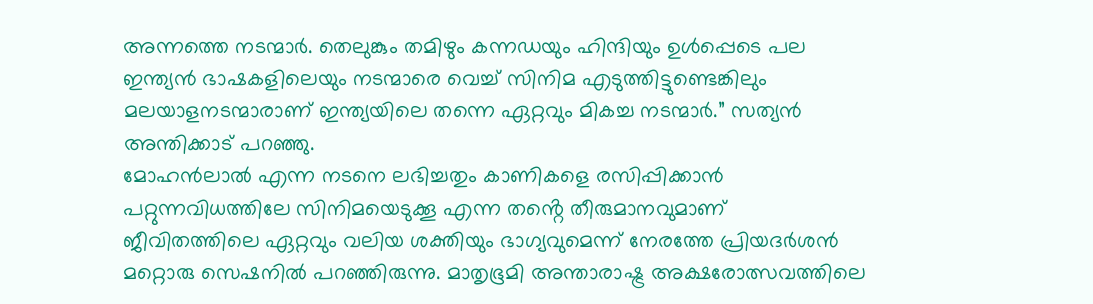അന്നത്തെ നടന്മാർ. തെലുങ്കും തമിഴും കന്നഡയും ഹിന്ദിയും ഉൾപ്പെടെ പല ഇന്ത്യൻ ഭാഷകളിലെയും നടന്മാരെ വെച്ച് സിനിമ എടുത്തിട്ടുണ്ടെങ്കിലും മലയാളനടന്മാരാണ് ഇന്ത്യയിലെ തന്നെ ഏറ്റവും മികച്ച നടന്മാർ.” സത്യൻ അന്തിക്കാട് പറഞ്ഞു.
മോഹൻലാൽ എന്ന നടനെ ലഭിച്ചതും കാണികളെ രസിപ്പിക്കാൻ പറ്റുന്നവിധത്തിലേ സിനിമയെടുക്കൂ എന്ന തൻ്റെ തീരുമാനവുമാണ് ജീവിതത്തിലെ ഏറ്റവും വലിയ ശക്തിയും ഭാഗ്യവുമെന്ന് നേരത്തേ പ്രിയദർശൻ മറ്റൊരു സെഷനിൽ പറഞ്ഞിരുന്നു. മാതൃഭൂമി അന്താരാഷ്ട്ര അക്ഷരോത്സവത്തിലെ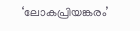‘ലോകപ്രിയങ്കരം’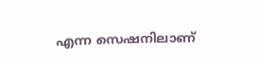എന്ന സെഷനിലാണ്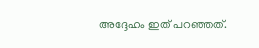അദ്ദേഹം ഇത് പറഞ്ഞത്.